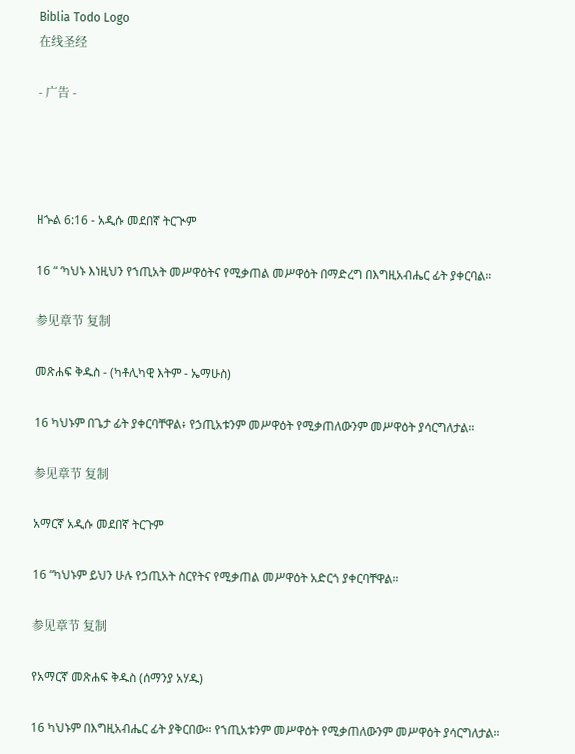Biblia Todo Logo
在线圣经

- 广告 -




ዘኍል 6:16 - አዲሱ መደበኛ ትርጒም

16 “ ‘ካህኑ እነዚህን የኀጢአት መሥዋዕትና የሚቃጠል መሥዋዕት በማድረግ በእግዚአብሔር ፊት ያቀርባል።

参见章节 复制

መጽሐፍ ቅዱስ - (ካቶሊካዊ እትም - ኤማሁስ)

16 ካህኑም በጌታ ፊት ያቀርባቸዋል፥ የኃጢአቱንም መሥዋዕት የሚቃጠለውንም መሥዋዕት ያሳርግለታል።

参见章节 复制

አማርኛ አዲሱ መደበኛ ትርጉም

16 “ካህኑም ይህን ሁሉ የኃጢአት ስርየትና የሚቃጠል መሥዋዕት አድርጎ ያቀርባቸዋል።

参见章节 复制

የአማርኛ መጽሐፍ ቅዱስ (ሰማንያ አሃዱ)

16 ካህኑም በእግዚአብሔር ፊት ያቅርበው። የኀጢአቱንም መሥዋዕት የሚቃጠለውንም መሥዋዕት ያሳርግለታል።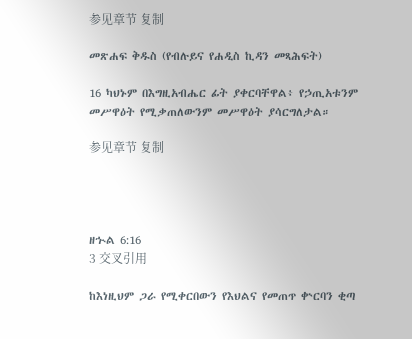参见章节 复制

መጽሐፍ ቅዱስ (የብሉይና የሐዲስ ኪዳን መጻሕፍት)

16 ካህኑም በእግዚአብሔር ፊት ያቀርባቸዋል፥ የኃጢአቱንም መሥዋዕት የሚቃጠለውንም መሥዋዕት ያሳርግለታል።

参见章节 复制




ዘኍል 6:16
3 交叉引用

ከእነዚህም ጋራ የሚቀርበውን የእህልና የመጠጥ ቍርባን ቂጣ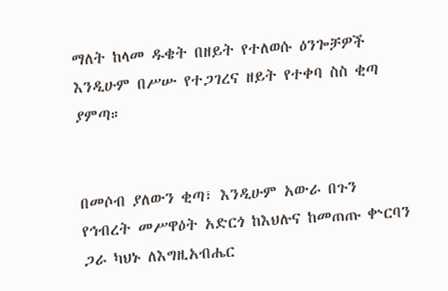ማለት ከላመ ዱቄት በዘይት የተለወሱ ዕንጐቻዎች እንዲሁም በሥሡ የተጋገረና ዘይት የተቀባ ስስ ቂጣ ያምጣ።


በመሶብ ያለውን ቂጣ፣ እንዲሁም አውራ በጉን የኅብረት መሥዋዕት አድርጎ ከእህሉና ከመጠጡ ቍርባን ጋራ ካህኑ ለእግዚአብሔር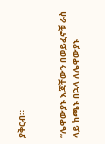ያቅርብ።


“ሌዋውያኑ እጃቸውን በወይፈኖቹ ራስ ላይ ከጫኑ በኋላ ለሌዋውያኑ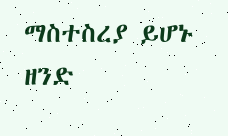ማስተስረያ ይሆኑ ዘንድ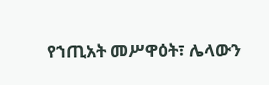የኀጢአት መሥዋዕት፣ ሌላውን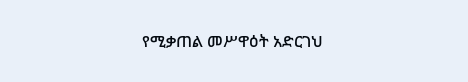የሚቃጠል መሥዋዕት አድርገህ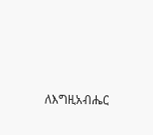ለእግዚአብሔር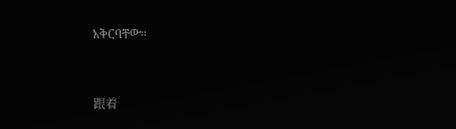አቅርባቸው።


跟着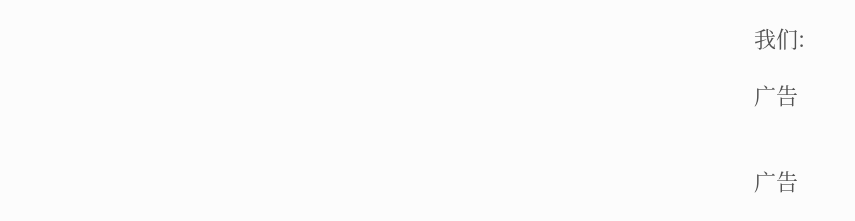我们:

广告


广告